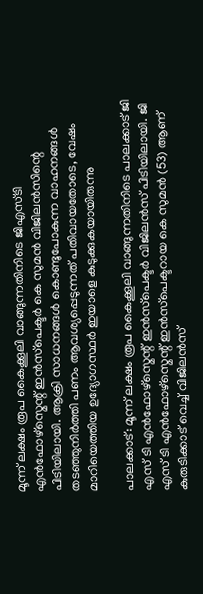മൂന്ന് ലക്ഷം രൂപ കൈക്കൂലി വാങ്ങുന്നതിനിടെ ജിഎസ്ടി എൻഫോഴ്‌സ്മെന്റ് ഇൻസ്‌പെക്ടർ കെ സുമൻ വിജിലൻസിന്റെ പിടിയിലായി. ആക്രി സാധനങ്ങൾ കൊണ്ടുപോകുന്ന വാഹനങ്ങൾ തടഞ്ഞുനിർത്തി പണം ആവശ്യപ്പെടുന്നത് പതിവായതോടെ, വേഷം മാറിയെത്തിയ ഉദ്യോഗസ്ഥർ ഇയാളെ കുടുക്കുകയായിരുന്നു

പാലക്കാട്: മൂന്ന് ലക്ഷം രൂപ കൈക്കൂലി വാങ്ങുന്നതിനിടെ പാലക്കാട് ജി എസ് ടി എൻഫോഴ്‌സ്മെന്റ് ഇൻസ്‌പെക്ടർ വിജിലൻസ് പിടിയിലായി. ജി എസ് ടി എൻഫോഴ്‌സ്മെന്റ് ഇൻസ്‌പെക്ടറായ കെ സുമൻ (53) ആണ് കുരുടിക്കാട് വെച്ച് വിജിലൻസ്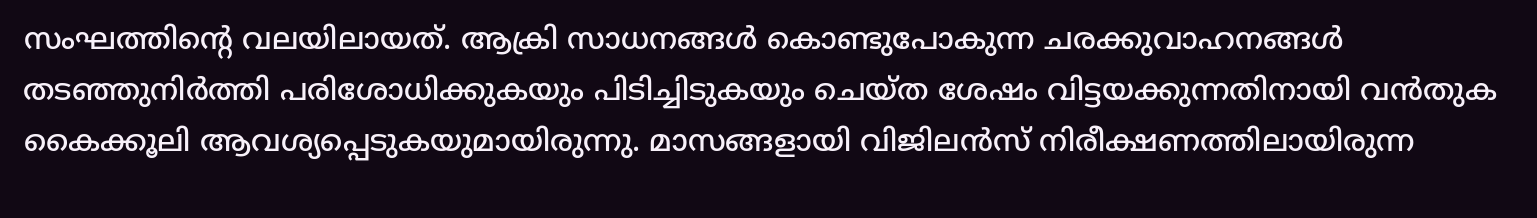സംഘത്തിന്റെ വലയിലായത്. ആക്രി സാധനങ്ങൾ കൊണ്ടുപോകുന്ന ചരക്കുവാഹനങ്ങൾ തടഞ്ഞുനിർത്തി പരിശോധിക്കുകയും പിടിച്ചിടുകയും ചെയ്ത ശേഷം വിട്ടയക്കുന്നതിനായി വൻതുക കൈക്കൂലി ആവശ്യപ്പെടുകയുമായിരുന്നു. മാസങ്ങളായി വിജിലൻസ് നിരീക്ഷണത്തിലായിരുന്ന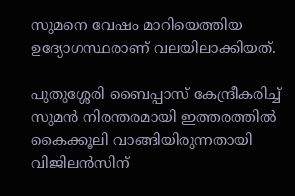സുമനെ വേഷം മാറിയെത്തിയ ഉദ്യോഗസ്ഥരാണ് വലയിലാക്കിയത്.

പുതുശ്ശേരി ബൈപ്പാസ് കേന്ദ്രീകരിച്ച് സുമൻ നിരന്തരമായി ഇത്തരത്തിൽ കൈക്കൂലി വാങ്ങിയിരുന്നതായി വിജിലൻസിന്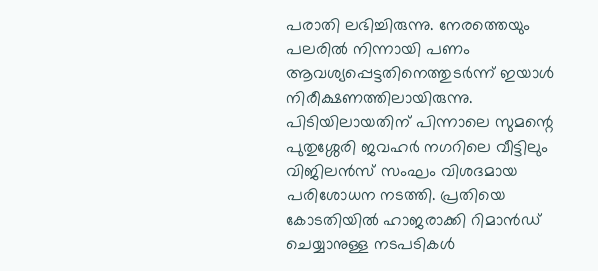പരാതി ലഭിച്ചിരുന്നു. നേരത്തെയും പലരിൽ നിന്നായി പണം ആവശ്യപ്പെട്ടതിനെത്തുടർന്ന് ഇയാൾ നിരീക്ഷണത്തിലായിരുന്നു. പിടിയിലായതിന് പിന്നാലെ സുമന്റെ പുതുശ്ശേരി ജവഹർ നഗറിലെ വീട്ടിലും വിജിലൻസ് സംഘം വിശദമായ പരിശോധന നടത്തി. പ്രതിയെ കോടതിയിൽ ഹാജരാക്കി റിമാൻഡ് ചെയ്യാനുള്ള നടപടികൾ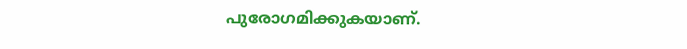പുരോഗമിക്കുകയാണ്.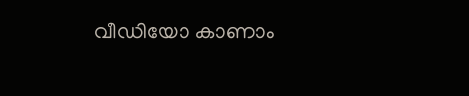വീഡിയോ കാണാം